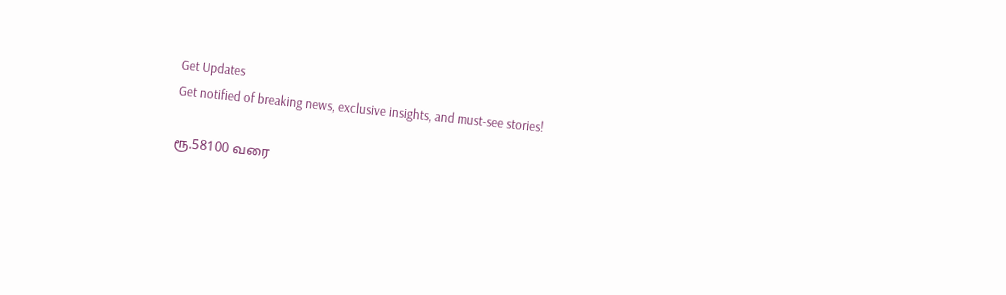Get Updates
Get notified of breaking news, exclusive insights, and must-see stories!

ரூ.58100 வரை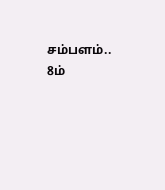சம்பளம்.. 8ம்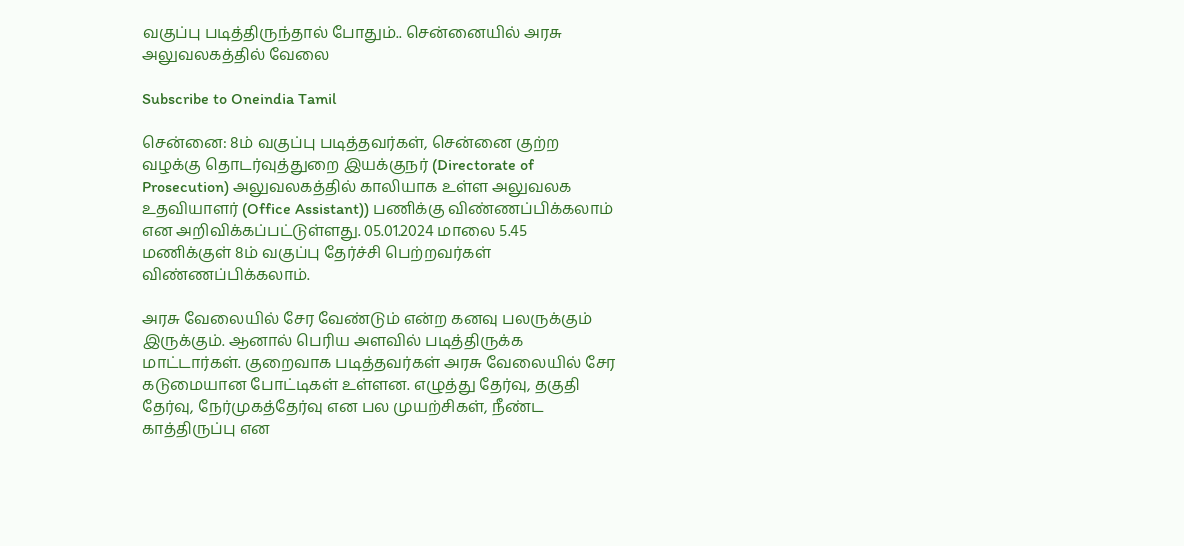வகுப்பு படித்திருந்தால் போதும்.. சென்னையில் அரசு அலுவலகத்தில் வேலை

Subscribe to Oneindia Tamil

சென்னை: 8ம் வகுப்பு படித்தவர்கள், சென்னை குற்ற வழக்கு தொடர்வுத்துறை இயக்குநர் (Directorate of Prosecution) அலுவலகத்தில் காலியாக உள்ள அலுவலக உதவியாளர் (Office Assistant)) பணிக்கு விண்ணப்பிக்கலாம் என அறிவிக்கப்பட்டுள்ளது. 05.01.2024 மாலை 5.45 மணிக்குள் 8ம் வகுப்பு தேர்ச்சி பெற்றவர்கள் விண்ணப்பிக்கலாம்.

அரசு வேலையில் சேர வேண்டும் என்ற கனவு பலருக்கும் இருக்கும். ஆனால் பெரிய அளவில் படித்திருக்க மாட்டார்கள். குறைவாக படித்தவர்கள் அரசு வேலையில் சேர கடுமையான போட்டிகள் உள்ளன. எழுத்து தேர்வு, தகுதி தேர்வு, நேர்முகத்தேர்வு என பல முயற்சிகள், நீண்ட காத்திருப்பு என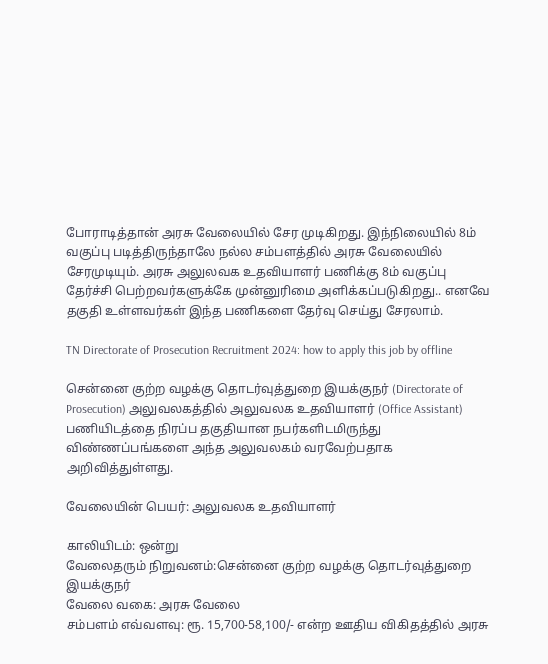போராடித்தான் அரசு வேலையில் சேர முடிகிறது. இந்நிலையில் 8ம் வகுப்பு படித்திருந்தாலே நல்ல சம்பளத்தில் அரசு வேலையில் சேரமுடியும். அரசு அலுலவக உதவியாளர் பணிக்கு 8ம் வகுப்பு தேர்ச்சி பெற்றவர்களுக்கே முன்னுரிமை அளிக்கப்படுகிறது.. எனவே தகுதி உள்ளவர்கள் இந்த பணிகளை தேர்வு செய்து சேரலாம்.

TN Directorate of Prosecution Recruitment 2024: how to apply this job by offline

சென்னை குற்ற வழக்கு தொடர்வுத்துறை இயக்குநர் (Directorate of Prosecution) அலுவலகத்தில் அலுவலக உதவியாளர் (Office Assistant) பணியிடத்தை நிரப்ப தகுதியான நபர்களிடமிருந்து விண்ணப்பங்களை அந்த அலுவலகம் வரவேற்பதாக அறிவித்துள்ளது.

வேலையின் பெயர்: அலுவலக உதவியாளர்

காலியிடம்: ஒன்று
வேலைதரும் நிறுவனம்:சென்னை குற்ற வழக்கு தொடர்வுத்துறை இயக்குநர்
வேலை வகை: அரசு வேலை
சம்பளம் எவ்வளவு: ரூ. 15,700-58,100/- என்ற ஊதிய விகிதத்தில் அரசு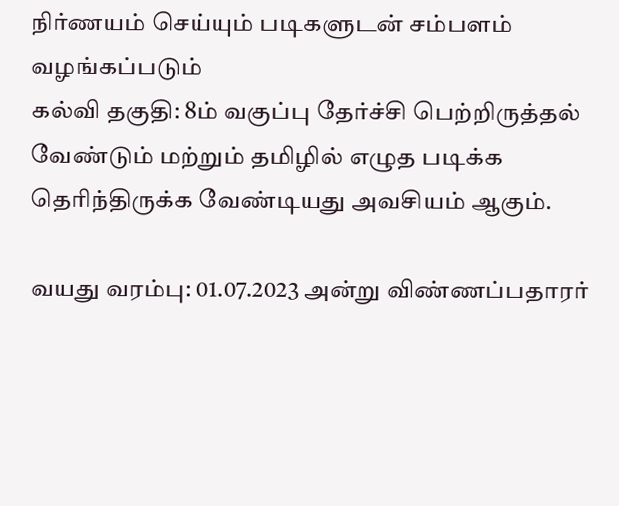நிர்ணயம் செய்யும் படிகளுடன் சம்பளம் வழங்கப்படும்
கல்வி தகுதி: 8ம் வகுப்பு தேர்ச்சி பெற்றிருத்தல் வேண்டும் மற்றும் தமிழில் எழுத படிக்க தெரிந்திருக்க வேண்டியது அவசியம் ஆகும்.

வயது வரம்பு: 01.07.2023 அன்று விண்ணப்பதாரர்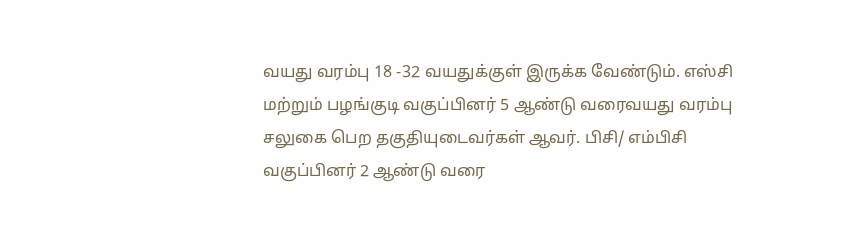வயது வரம்பு 18 -32 வயதுக்குள் இருக்க வேண்டும். எஸ்சி மற்றும் பழங்குடி வகுப்பினர் 5 ஆண்டு வரைவயது வரம்பு சலுகை பெற தகுதியுடைவர்கள் ஆவர். பிசி/ எம்பிசி வகுப்பினர் 2 ஆண்டு வரை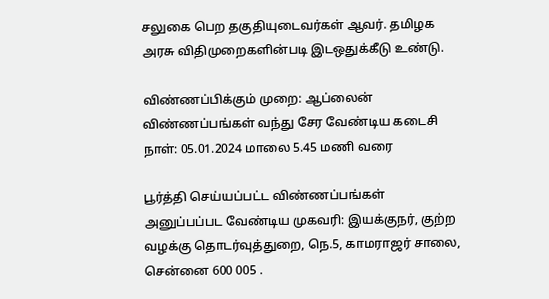சலுகை பெற தகுதியுடைவர்கள் ஆவர். தமிழக அரசு விதிமுறைகளின்படி இடஒதுக்கீடு உண்டு.

விண்ணப்பிக்கும் முறை: ஆப்லைன்
விண்ணப்பங்கள் வந்து சேர வேண்டிய கடைசி நாள்: 05.01.2024 மாலை 5.45 மணி வரை

பூர்த்தி செய்யப்பட்ட விண்ணப்பங்கள் அனுப்பப்பட வேண்டிய முகவரி: இயக்குநர், குற்ற வழக்கு தொடர்வுத்துறை, நெ.5, காமராஜர் சாலை, சென்னை 600 005 .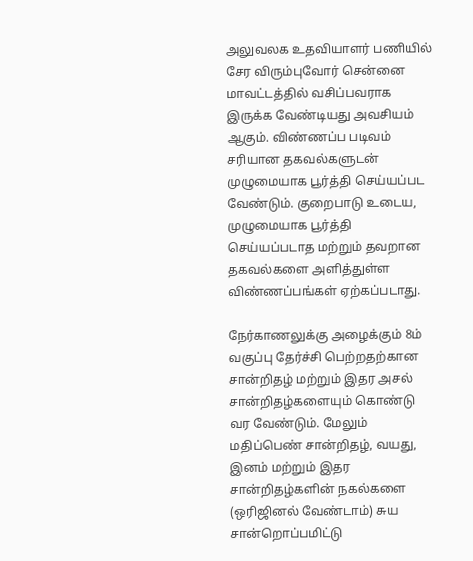அலுவலக உதவியாளர் பணியில் சேர விரும்புவோர் சென்னை மாவட்டத்தில் வசிப்பவராக இருக்க வேண்டியது அவசியம் ஆகும். விண்ணப்ப படிவம் சரியான தகவல்களுடன் முழுமையாக பூர்த்தி செய்யப்பட வேண்டும். குறைபாடு உடைய, முழுமையாக பூர்த்தி செய்யப்படாத மற்றும் தவறான தகவல்களை அளித்துள்ள விண்ணப்பங்கள் ஏற்கப்படாது.

நேர்காணலுக்கு அழைக்கும் 8ம் வகுப்பு தேர்ச்சி பெற்றதற்கான சான்றிதழ் மற்றும் இதர அசல் சான்றிதழ்களையும் கொண்டு வர வேண்டும். மேலும் மதிப்பெண் சான்றிதழ், வயது, இனம் மற்றும் இதர சான்றிதழ்களின் நகல்களை (ஒரிஜினல் வேண்டாம்) சுய சான்றொப்பமிட்டு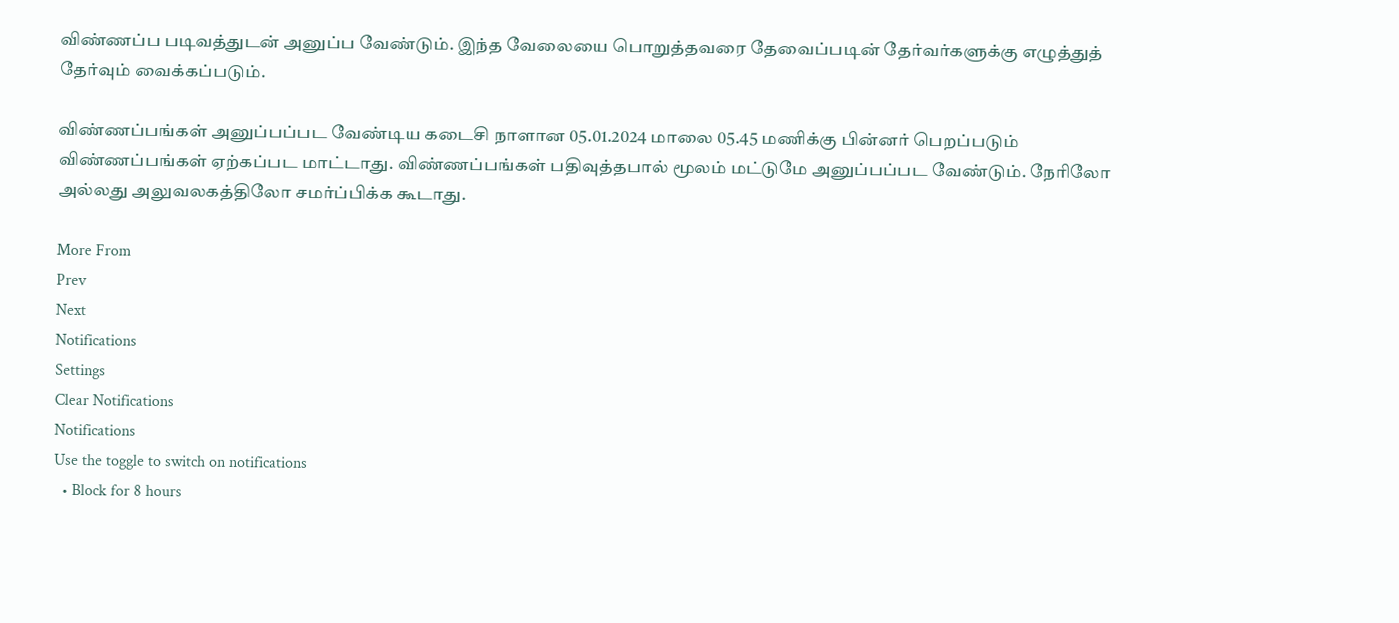விண்ணப்ப படிவத்துடன் அனுப்ப வேண்டும். இந்த வேலையை பொறுத்தவரை தேவைப்படின் தேர்வர்களுக்கு எழுத்துத் தேர்வும் வைக்கப்படும்.

விண்ணப்பங்கள் அனுப்பப்பட வேண்டிய கடைசி நாளான 05.01.2024 மாலை 05.45 மணிக்கு பின்னர் பெறப்படும் விண்ணப்பங்கள் ஏற்கப்பட மாட்டாது. விண்ணப்பங்கள் பதிவுத்தபால் மூலம் மட்டுமே அனுப்பப்பட வேண்டும். நேரிலோ அல்லது அலுவலகத்திலோ சமர்ப்பிக்க கூடாது.

More From
Prev
Next
Notifications
Settings
Clear Notifications
Notifications
Use the toggle to switch on notifications
  • Block for 8 hours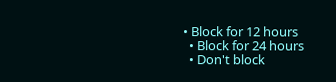• Block for 12 hours
  • Block for 24 hours
  • Don't block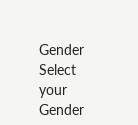Gender
Select your Gender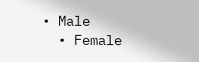• Male
  • Female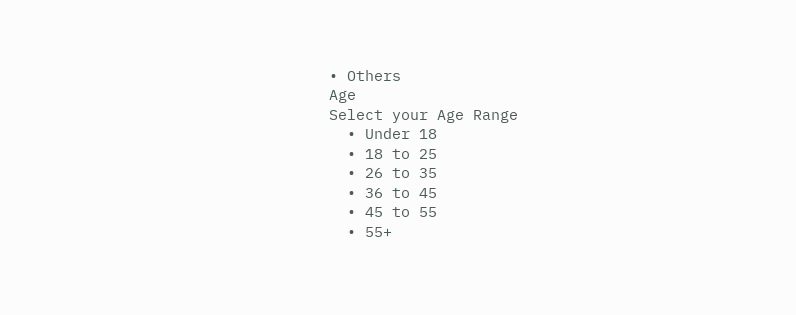• Others
Age
Select your Age Range
  • Under 18
  • 18 to 25
  • 26 to 35
  • 36 to 45
  • 45 to 55
  • 55+